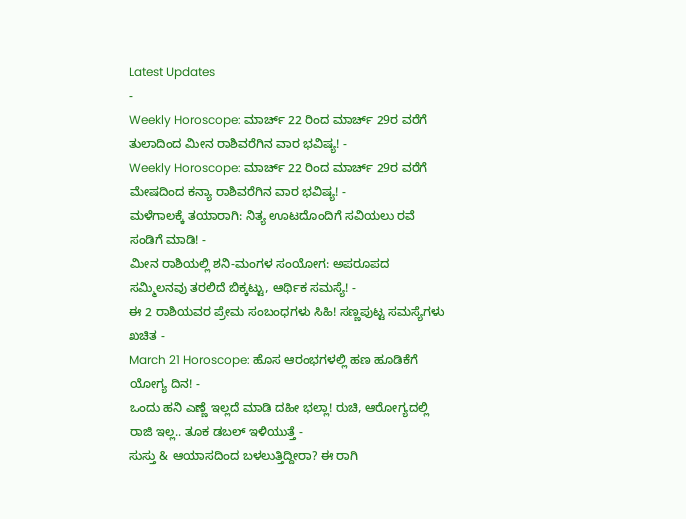Latest Updates
-
Weekly Horoscope: ಮಾರ್ಚ್ 22 ರಿಂದ ಮಾರ್ಚ್ 29ರ ವರೆಗೆ ತುಲಾದಿಂದ ಮೀನ ರಾಶಿವರೆಗಿನ ವಾರ ಭವಿಷ್ಯ! -
Weekly Horoscope: ಮಾರ್ಚ್ 22 ರಿಂದ ಮಾರ್ಚ್ 29ರ ವರೆಗೆ ಮೇಷದಿಂದ ಕನ್ಯಾ ರಾಶಿವರೆಗಿನ ವಾರ ಭವಿಷ್ಯ! -
ಮಳೆಗಾಲಕ್ಕೆ ತಯಾರಾಗಿ: ನಿತ್ಯ ಊಟದೊಂದಿಗೆ ಸವಿಯಲು ರವೆ ಸಂಡಿಗೆ ಮಾಡಿ! -
ಮೀನ ರಾಶಿಯಲ್ಲಿ ಶನಿ-ಮಂಗಳ ಸಂಯೋಗ: ಅಪರೂಪದ ಸಮ್ಮಿಲನವು ತರಲಿದೆ ಬಿಕ್ಕಟ್ಟು, ಆರ್ಥಿಕ ಸಮಸ್ಯೆ! -
ಈ 2 ರಾಶಿಯವರ ಪ್ರೇಮ ಸಂಬಂಧಗಳು ಸಿಹಿ! ಸಣ್ಣಪುಟ್ಟ ಸಮಸ್ಯೆಗಳು ಖಚಿತ -
March 21 Horoscope: ಹೊಸ ಆರಂಭಗಳಲ್ಲಿ ಹಣ ಹೂಡಿಕೆಗೆ ಯೋಗ್ಯ ದಿನ! -
ಒಂದು ಹನಿ ಎಣ್ಣೆ ಇಲ್ಲದೆ ಮಾಡಿ ದಹೀ ಭಲ್ಲಾ! ರುಚಿ, ಆರೋಗ್ಯದಲ್ಲಿ ರಾಜಿ ಇಲ್ಲ.. ತೂಕ ಡಬಲ್ ಇಳಿಯುತ್ತೆ -
ಸುಸ್ತು & ಆಯಾಸದಿಂದ ಬಳಲುತ್ತಿದ್ದೀರಾ? ಈ ರಾಗಿ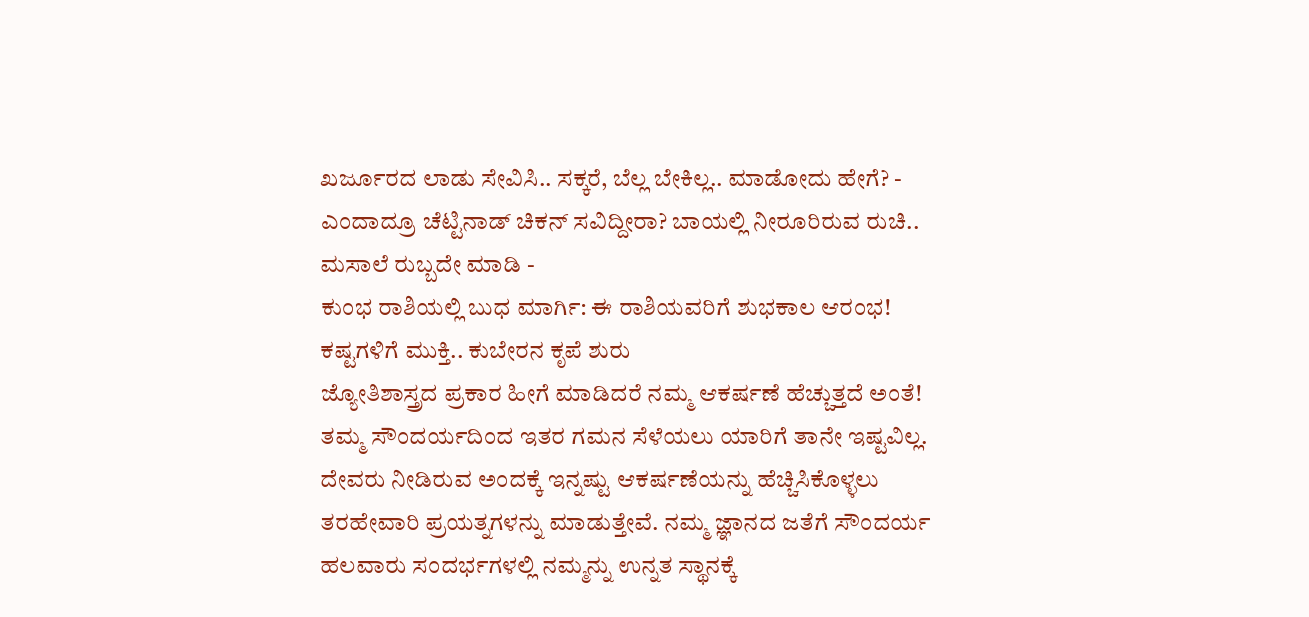ಖರ್ಜೂರದ ಲಾಡು ಸೇವಿಸಿ.. ಸಕ್ಕರೆ, ಬೆಲ್ಲ ಬೇಕಿಲ್ಲ.. ಮಾಡೋದು ಹೇಗೆ? -
ಎಂದಾದ್ರೂ ಚೆಟ್ಟಿನಾಡ್ ಚಿಕನ್ ಸವಿದ್ದೀರಾ? ಬಾಯಲ್ಲಿ ನೀರೂರಿರುವ ರುಚಿ.. ಮಸಾಲೆ ರುಬ್ಬದೇ ಮಾಡಿ -
ಕುಂಭ ರಾಶಿಯಲ್ಲಿ ಬುಧ ಮಾರ್ಗಿ: ಈ ರಾಶಿಯವರಿಗೆ ಶುಭಕಾಲ ಆರಂಭ! ಕಷ್ಟಗಳಿಗೆ ಮುಕ್ತಿ.. ಕುಬೇರನ ಕೃಪೆ ಶುರು
ಜ್ಯೋತಿಶಾಸ್ತ್ರದ ಪ್ರಕಾರ ಹೀಗೆ ಮಾಡಿದರೆ ನಮ್ಮ ಆಕರ್ಷಣೆ ಹೆಚ್ಚುತ್ತದೆ ಅಂತೆ!
ತಮ್ಮ ಸೌಂದರ್ಯದಿಂದ ಇತರ ಗಮನ ಸೆಳೆಯಲು ಯಾರಿಗೆ ತಾನೇ ಇಷ್ಟವಿಲ್ಲ. ದೇವರು ನೀಡಿರುವ ಅಂದಕ್ಕೆ ಇನ್ನಷ್ಟು ಆಕರ್ಷಣೆಯನ್ನು ಹೆಚ್ಚಿಸಿಕೊಳ್ಳಲು ತರಹೇವಾರಿ ಪ್ರಯತ್ನಗಳನ್ನು ಮಾಡುತ್ತೇವೆ. ನಮ್ಮ ಜ್ಞಾನದ ಜತೆಗೆ ಸೌಂದರ್ಯ ಹಲವಾರು ಸಂದರ್ಭಗಳಲ್ಲಿ ನಮ್ಮನ್ನು ಉನ್ನತ ಸ್ಥಾನಕ್ಕೆ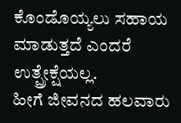ಕೊಂಡೊಯ್ಯಲು ಸಹಾಯ ಮಾಡುತ್ತದೆ ಎಂದರೆ ಉತ್ಪ್ರೇಕ್ಷೆಯಲ್ಲ.
ಹೀಗೆ ಜೀವನದ ಹಲವಾರು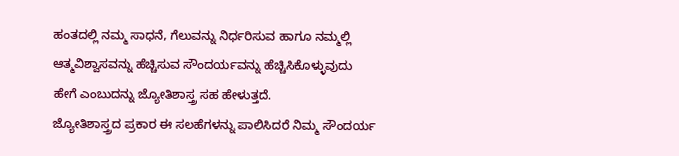ಹಂತದಲ್ಲಿ ನಮ್ಮ ಸಾಧನೆ, ಗೆಲುವನ್ನು ನಿರ್ಧರಿಸುವ ಹಾಗೂ ನಮ್ಮಲ್ಲಿ ಆತ್ಮವಿಶ್ವಾಸವನ್ನು ಹೆಚ್ಚಿಸುವ ಸೌಂದರ್ಯವನ್ನು ಹೆಚ್ಚಿಸಿಕೊಳ್ಳುವುದು ಹೇಗೆ ಎಂಬುದನ್ನು ಜ್ಯೋತಿಶಾಸ್ತ್ರ ಸಹ ಹೇಳುತ್ತದೆ.
ಜ್ಯೋತಿಶಾಸ್ತ್ರದ ಪ್ರಕಾರ ಈ ಸಲಹೆಗಳನ್ನು ಪಾಲಿಸಿದರೆ ನಿಮ್ಮ ಸೌಂದರ್ಯ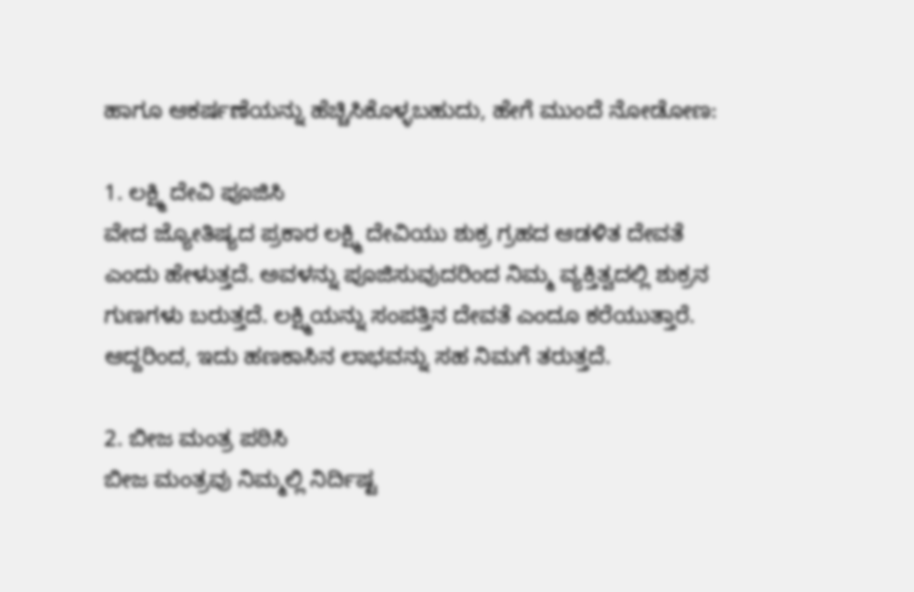ಹಾಗೂ ಆಕರ್ಷಣೆಯನ್ನು ಹೆಚ್ಚಿಸಿಕೊಳ್ಳಬಹುದು, ಹೇಗೆ ಮುಂದೆ ನೋಡೋಣ:

1. ಲಕ್ಷ್ಮಿ ದೇವಿ ಪೂಜಿಸಿ
ವೇದ ಜ್ಯೋತಿಷ್ಯದ ಪ್ರಕಾರ ಲಕ್ಷ್ಮಿ ದೇವಿಯು ಶುಕ್ರ ಗ್ರಹದ ಆಡಳಿತ ದೇವತೆ ಎಂದು ಹೇಳುತ್ತದೆ. ಅವಳನ್ನು ಪೂಜಿಸುವುದರಿಂದ ನಿಮ್ಮ ವ್ಯಕ್ತಿತ್ವದಲ್ಲಿ ಶುಕ್ರನ ಗುಣಗಳು ಬರುತ್ತದೆ. ಲಕ್ಷ್ಮಿಯನ್ನು ಸಂಪತ್ತಿನ ದೇವತೆ ಎಂದೂ ಕರೆಯುತ್ತಾರೆ. ಆದ್ದರಿಂದ, ಇದು ಹಣಕಾಸಿನ ಲಾಭವನ್ನು ಸಹ ನಿಮಗೆ ತರುತ್ತದೆ.

2. ಬೀಜ ಮಂತ್ರ ಪಠಿಸಿ
ಬೀಜ ಮಂತ್ರವು ನಿಮ್ಮಲ್ಲಿ ನಿರ್ದಿಷ್ಟ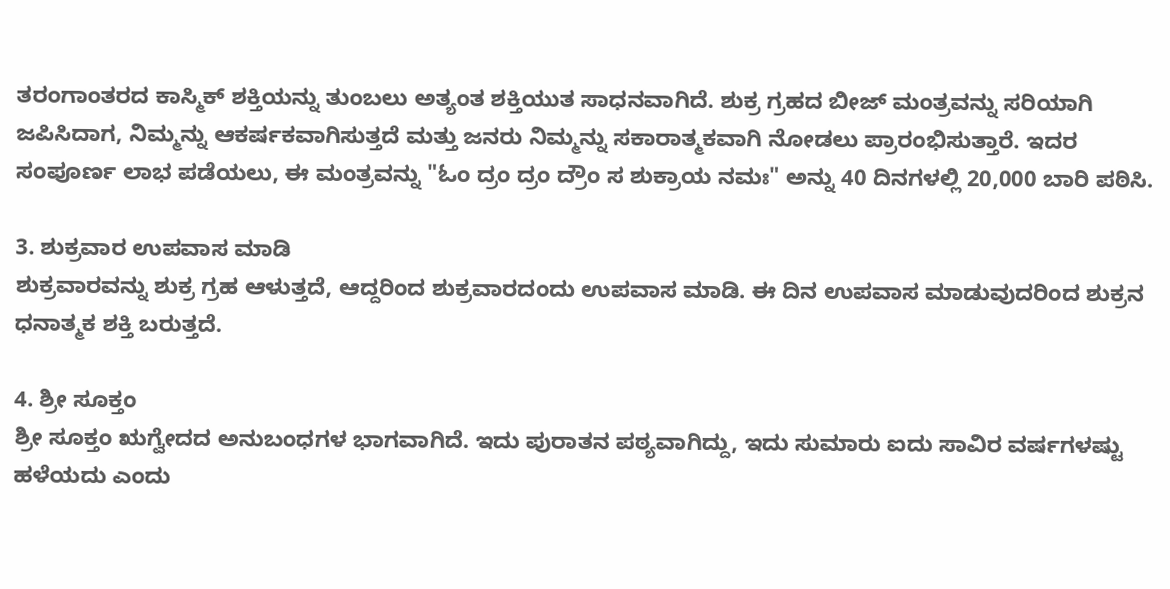ತರಂಗಾಂತರದ ಕಾಸ್ಮಿಕ್ ಶಕ್ತಿಯನ್ನು ತುಂಬಲು ಅತ್ಯಂತ ಶಕ್ತಿಯುತ ಸಾಧನವಾಗಿದೆ. ಶುಕ್ರ ಗ್ರಹದ ಬೀಜ್ ಮಂತ್ರವನ್ನು ಸರಿಯಾಗಿ ಜಪಿಸಿದಾಗ, ನಿಮ್ಮನ್ನು ಆಕರ್ಷಕವಾಗಿಸುತ್ತದೆ ಮತ್ತು ಜನರು ನಿಮ್ಮನ್ನು ಸಕಾರಾತ್ಮಕವಾಗಿ ನೋಡಲು ಪ್ರಾರಂಭಿಸುತ್ತಾರೆ. ಇದರ ಸಂಪೂರ್ಣ ಲಾಭ ಪಡೆಯಲು, ಈ ಮಂತ್ರವನ್ನು "ಓಂ ದ್ರಂ ದ್ರಂ ದ್ರೌಂ ಸ ಶುಕ್ರಾಯ ನಮಃ" ಅನ್ನು 40 ದಿನಗಳಲ್ಲಿ 20,000 ಬಾರಿ ಪಠಿಸಿ.

3. ಶುಕ್ರವಾರ ಉಪವಾಸ ಮಾಡಿ
ಶುಕ್ರವಾರವನ್ನು ಶುಕ್ರ ಗ್ರಹ ಆಳುತ್ತದೆ, ಆದ್ದರಿಂದ ಶುಕ್ರವಾರದಂದು ಉಪವಾಸ ಮಾಡಿ. ಈ ದಿನ ಉಪವಾಸ ಮಾಡುವುದರಿಂದ ಶುಕ್ರನ ಧನಾತ್ಮಕ ಶಕ್ತಿ ಬರುತ್ತದೆ.

4. ಶ್ರೀ ಸೂಕ್ತಂ
ಶ್ರೀ ಸೂಕ್ತಂ ಋಗ್ವೇದದ ಅನುಬಂಧಗಳ ಭಾಗವಾಗಿದೆ. ಇದು ಪುರಾತನ ಪಠ್ಯವಾಗಿದ್ದು, ಇದು ಸುಮಾರು ಐದು ಸಾವಿರ ವರ್ಷಗಳಷ್ಟು ಹಳೆಯದು ಎಂದು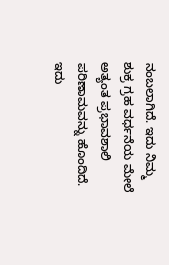ನಂಬಲಾಗಿದೆ. ಇದು ನಿಮ್ಮ ಶುಕ್ರ ಗ್ರಹ ವರ್ಧನೆಯ ಮೇಲೆ ಅತ್ಯಂತ ಪ್ರಭಾವಶಾಲಿ ಪರಿಣಾಮವನ್ನು ಹೊಂದಿದೆ. ಇದು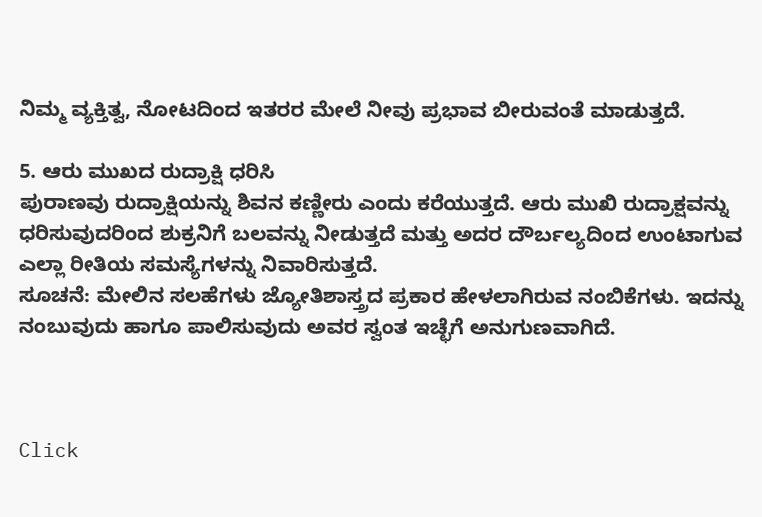ನಿಮ್ಮ ವ್ಯಕ್ತಿತ್ವ, ನೋಟದಿಂದ ಇತರರ ಮೇಲೆ ನೀವು ಪ್ರಭಾವ ಬೀರುವಂತೆ ಮಾಡುತ್ತದೆ.

5. ಆರು ಮುಖದ ರುದ್ರಾಕ್ಷಿ ಧರಿಸಿ
ಪುರಾಣವು ರುದ್ರಾಕ್ಷಿಯನ್ನು ಶಿವನ ಕಣ್ಣೀರು ಎಂದು ಕರೆಯುತ್ತದೆ. ಆರು ಮುಖಿ ರುದ್ರಾಕ್ಷವನ್ನು ಧರಿಸುವುದರಿಂದ ಶುಕ್ರನಿಗೆ ಬಲವನ್ನು ನೀಡುತ್ತದೆ ಮತ್ತು ಅದರ ದೌರ್ಬಲ್ಯದಿಂದ ಉಂಟಾಗುವ ಎಲ್ಲಾ ರೀತಿಯ ಸಮಸ್ಯೆಗಳನ್ನು ನಿವಾರಿಸುತ್ತದೆ.
ಸೂಚನೆ: ಮೇಲಿನ ಸಲಹೆಗಳು ಜ್ಯೋತಿಶಾಸ್ತ್ರದ ಪ್ರಕಾರ ಹೇಳಲಾಗಿರುವ ನಂಬಿಕೆಗಳು. ಇದನ್ನು ನಂಬುವುದು ಹಾಗೂ ಪಾಲಿಸುವುದು ಅವರ ಸ್ವಂತ ಇಚ್ಛೆಗೆ ಅನುಗುಣವಾಗಿದೆ.



Click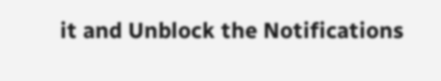it and Unblock the Notifications